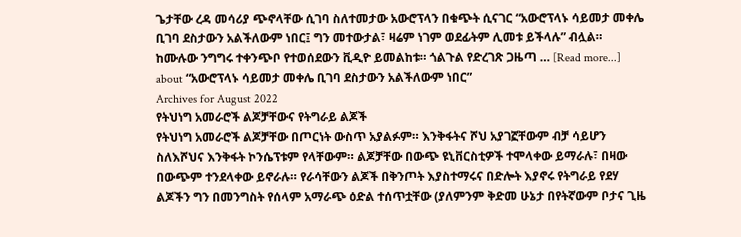ጌታቸው ረዳ መሳሪያ ጭኖላቸው ሲገባ ስለተመታው አውሮፕላን በቁጭት ሲናገር “አውሮፕላኑ ሳይመታ መቀሌ ቢገባ ደስታውን አልችለውም ነበር፤ ግን መተውታል፣ ዛሬም ነገም ወደፊትም ሊመቱ ይችላሉ” ብሏል። ከሙሉው ንግግሩ ተቀንጭቦ የተወሰደውን ቪዲዮ ይመልከቱ። ጎልጉል የድረገጽ ጋዜጣ … [Read more...] about “አውሮፕላኑ ሳይመታ መቀሌ ቢገባ ደስታውን አልችለውም ነበር”
Archives for August 2022
የትህነግ አመራሮች ልጆቻቸውና የትግራይ ልጆች
የትህነግ አመራሮች ልጆቻቸው በጦርነት ውስጥ አያልፉም። እንቅፋትና ሾህ አያገኟቸውም ብቻ ሳይሆን ስለእሾህና እንቅፋት ኮንሴፕቱም የላቸውም። ልጆቻቸው በውጭ ዩኒቨርስቲዎች ተሞላቀው ይማራሉ፣ በዛው በውጭም ተንደላቀው ይኖራሉ። የራሳቸውን ልጆች በቅንጦት እያስተማሩና በድሎት እያኖሩ የትግራይ የደሃ ልጆችን ግን በመንግስት የሰላም አማራጭ ዕድል ተሰጥቷቸው (ያለምንም ቅድመ ሁኔታ በየትኛውም ቦታና ጊዜ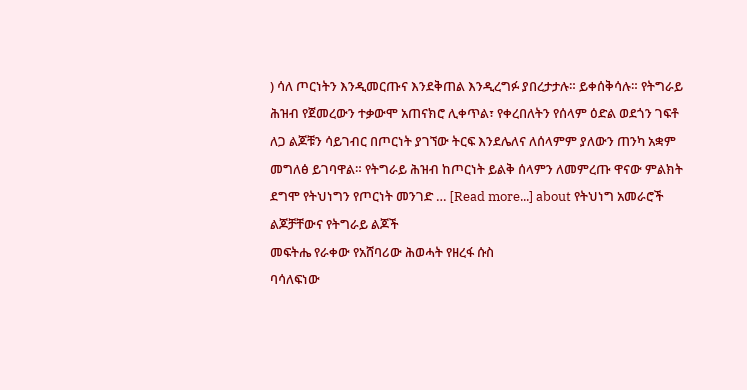) ሳለ ጦርነትን እንዲመርጡና እንደቅጠል እንዲረግፉ ያበረታታሉ። ይቀሰቅሳሉ። የትግራይ ሕዝብ የጀመረውን ተቃውሞ አጠናክሮ ሊቀጥል፣ የቀረበለትን የሰላም ዕድል ወደጎን ገፍቶ ለጋ ልጆቹን ሳይገብር በጦርነት ያገኘው ትርፍ እንደሌለና ለሰላምም ያለውን ጠንካ አቋም መግለፅ ይገባዋል። የትግራይ ሕዝብ ከጦርነት ይልቅ ሰላምን ለመምረጡ ዋናው ምልክት ደግሞ የትህነግን የጦርነት መንገድ … [Read more...] about የትህነግ አመራሮች ልጆቻቸውና የትግራይ ልጆች
መፍትሔ የራቀው የአሸባሪው ሕወሓት የዘረፋ ሱስ
ባሳለፍነው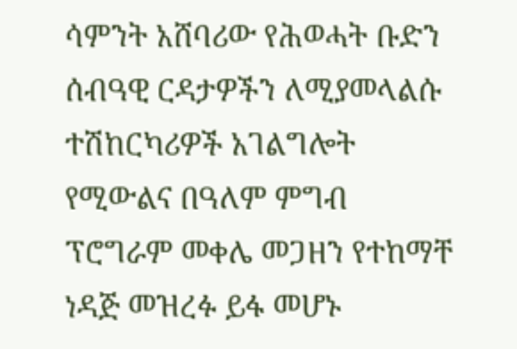ሳምንት አሸባሪው የሕወሓት ቡድን ሰብዓዊ ርዳታዎችን ለሚያመላልሱ ተሽከርካሪዎች አገልግሎት የሚውልና በዓለም ምግብ ፕሮግራም መቀሌ መጋዘን የተከማቸ ነዳጅ መዝረፉ ይፋ መሆኑ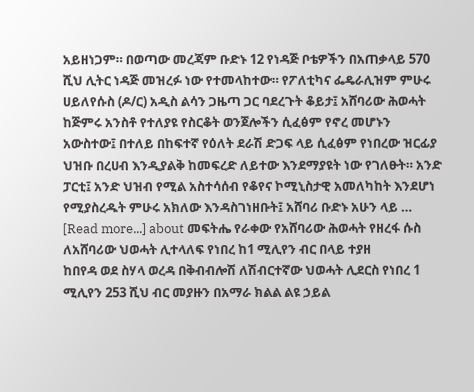አይዘነጋም። በወጣው መረጃም ቡድኑ 12 የነዳጅ ቦቴዎችን በአጠቃላይ 570 ሺህ ሊትር ነዳጅ መዝረፉ ነው የተመላከተው። የፖለቲካና ፌዴራሊዝም ምሁሩ ሀይለየሱስ (ዶ/ር) አዲስ ልሳን ጋዜጣ ጋር ባደረጉት ቆይታ፤ አሸባሪው ሕወሓት ከጅምሩ አንስቶ የተለያዩ የስርቆት ወንጀሎችን ሲፈፅም የኖረ መሆኑን አውስተው፤ በተለይ በከፍተኛ የዕለት ደራሽ ድጋፍ ላይ ሲፈፅም የነበረው ዝርፊያ ህዝቡ በረሀብ እንዲያልቅ ከመፍረድ ለይተው እንደማያዩት ነው የገለፁት። አንድ ፓርቲ፤ አንድ ህዝብ የሚል አስተሳሰብ የቆየና ኮሚኒስታዊ አመለካከት እንደሆነ የሚያስረዱት ምሁሩ አክለው እንዳስገነዘቡት፤ አሸባሪ ቡድኑ አሁን ላይ … [Read more...] about መፍትሔ የራቀው የአሸባሪው ሕወሓት የዘረፋ ሱስ
ለአሸባሪው ህወሓት ሊተላለፍ የነበረ ከ1 ሚሊየን ብር በላይ ተያዘ
ከበየዳ ወደ ስሃላ ወረዳ በቅብብሎሽ ለሽብርተኛው ህወሓት ሊደርስ የነበረ 1 ሚሊየን 253 ሺህ ብር መያዙን በአማራ ክልል ልዩ ኃይል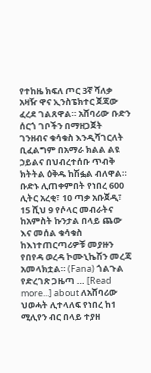የተከዜ ክፍለ ጦር 3ኛ ሻለቃ አዛዥ ዋና ኢንስፔክተር ጀጃው ፈረደ ገልጸዋል። አሸባሪው ቡድን ሰርጎ ገቦችን በማዘጋጀት ገንዘብና ቁሳቁስ እንዲሻገርለት ቢፈልግም በአማራ ክልል ልዩ ኃይልና በህብረተሰቡ ጥብቅ ክትትል ዕቅዱ ከሽፏል ብለዋል። ቡድኑ ሊጠቀምበት የነበረ 600 ሊትር አረቂ፣ 10 ጣቃ አቡጀዲ፣ 15 ሺህ 9 የሶላር መብራትና ከአምስት ኩንታል በላይ ጨው እና መሰል ቁሳቁስ ከእነተጠርጣሪዎቹ መያዙን የበየዳ ወረዳ ኮሙኒኬሽን መረጃ አመላክቷል። (Fana) ጎልጉል የድረገጽ ጋዜጣ … [Read more...] about ለአሸባሪው ህወሓት ሊተላለፍ የነበረ ከ1 ሚሊየን ብር በላይ ተያዘ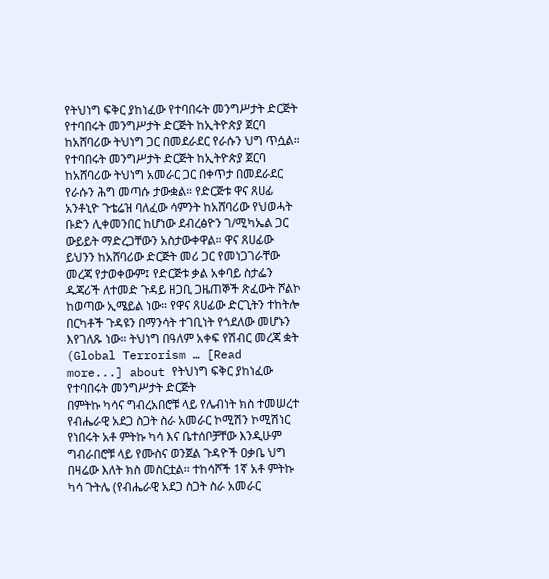የትህነግ ፍቅር ያከነፈው የተባበሩት መንግሥታት ድርጅት
የተባበሩት መንግሥታት ድርጅት ከኢትዮጵያ ጀርባ ከአሸባሪው ትህነግ ጋር በመደራደር የራሱን ህግ ጥሷል። የተባበሩት መንግሥታት ድርጅት ከኢትዮጵያ ጀርባ ከአሸባሪው ትህነግ አመራር ጋር በቀጥታ በመደራደር የራሱን ሕግ መጣሱ ታውቋል። የድርጅቱ ዋና ጸሀፊ አንቶኒዮ ጉቴሬዝ ባለፈው ሳምንት ከአሸባሪው የህወሓት ቡድን ሊቀመንበር ከሆነው ደብረፅዮን ገ/ሚካኤል ጋር ውይይት ማድረጋቸውን አስታውቀዋል። ዋና ጸሀፊው ይህንን ከአሸባሪው ድርጅት መሪ ጋር የመነጋገራቸው መረጃ የታወቀውም፤ የድርጅቱ ቃል አቀባይ ስታፌን ዱጃሪች ለተመድ ጉዳይ ዘጋቢ ጋዜጠኞች ጽፈውት ሾልኮ ከወጣው ኢሜይል ነው። የዋና ጸሀፊው ድርጊትን ተከትሎ በርካቶች ጉዳዩን በማንሳት ተገቢነት የጎደለው መሆኑን እየገለጹ ነው። ትህነግ በዓለም አቀፍ የሽብር መረጃ ቋት (Global Terrorism … [Read more...] about የትህነግ ፍቅር ያከነፈው የተባበሩት መንግሥታት ድርጅት
በምትኩ ካሳና ግብረአበሮቹ ላይ የሌብነት ክስ ተመሠረተ
የብሔራዊ አደጋ ስጋት ስራ አመራር ኮሚሽን ኮሚሽነር የነበሩት አቶ ምትኩ ካሳ እና ቤተሰቦቻቸው እንዲሁም ግብራበሮቹ ላይ የሙስና ወንጀል ጉዳዮች ዐቃቤ ህግ በዛሬው እለት ክስ መስርቷል፡፡ ተከሳሾች 1ኛ አቶ ምትኩ ካሳ ጉትሌ (የብሔራዊ አደጋ ስጋት ስራ አመራር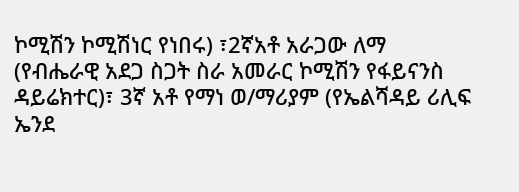ኮሚሽን ኮሚሽነር የነበሩ) ፣2ኛአቶ አራጋው ለማ (የብሔራዊ አደጋ ስጋት ስራ አመራር ኮሚሽን የፋይናንስ ዳይሬክተር)፣ 3ኛ አቶ የማነ ወ/ማሪያም (የኤልሻዳይ ሪሊፍ ኤንደ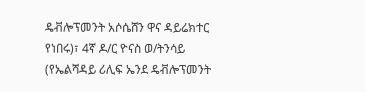ዴቭሎፕመንት አሶሴሸን ዋና ዳይሬክተር የነበሩ)፣ 4ኛ ዶ/ር ዮናስ ወ/ትንሳይ (የኤልሻዳይ ሪሊፍ ኤንደ ዴቭሎፕመንት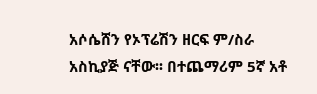አሶሴሸን የኦፕሬሽን ዘርፍ ም/ስራ አስኪያጅ ናቸው፡፡ በተጨማሪም 5ኛ አቶ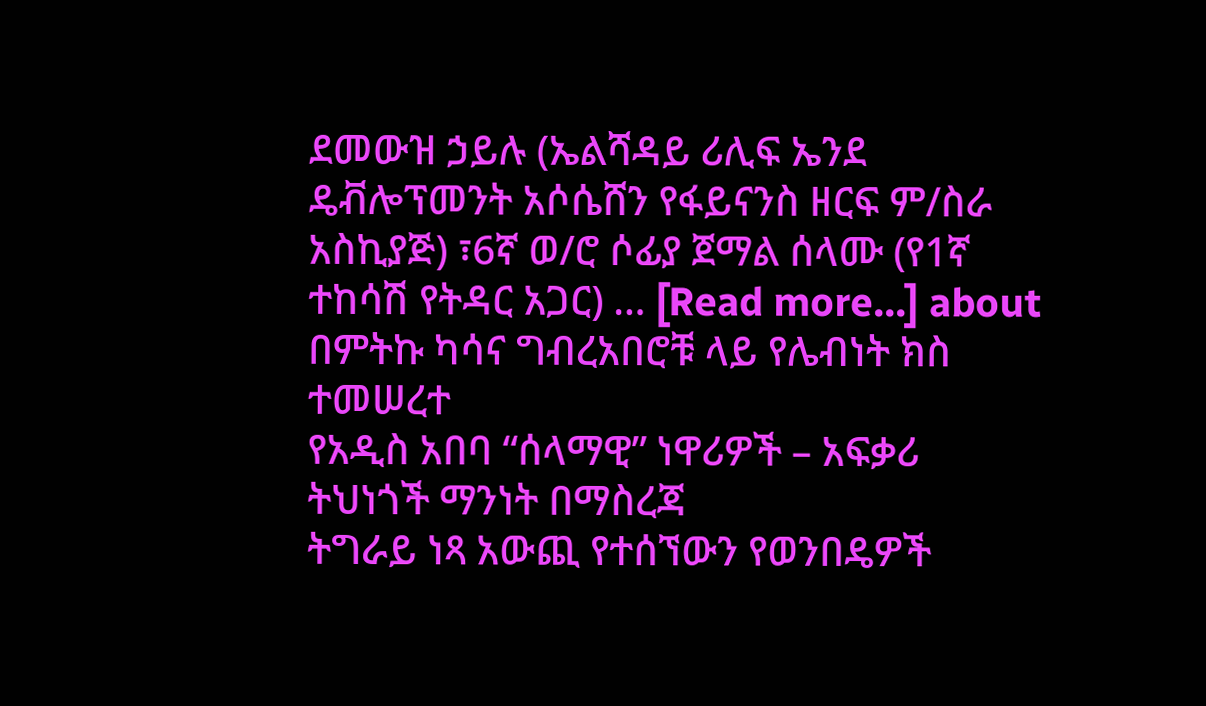ደመውዝ ኃይሉ (ኤልሻዳይ ሪሊፍ ኤንደ ዴቭሎፕመንት አሶሴሸን የፋይናንስ ዘርፍ ም/ስራ አስኪያጅ) ፣6ኛ ወ/ሮ ሶፊያ ጀማል ሰላሙ (የ1ኛ ተከሳሽ የትዳር አጋር) … [Read more...] about በምትኩ ካሳና ግብረአበሮቹ ላይ የሌብነት ክስ ተመሠረተ
የአዲስ አበባ “ሰላማዊ” ነዋሪዎች – አፍቃሪ ትህነጎች ማንነት በማስረጃ
ትግራይ ነጻ አውጪ የተሰኘውን የወንበዴዎች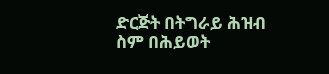ድርጅት በትግራይ ሕዝብ ስም በሕይወት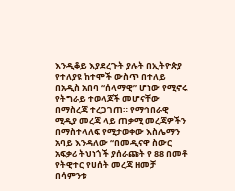እንዲቆይ እያደረጉት ያሉት በኢትዮጵያ የተለያዩ ከተሞች ውስጥ በተለይ በአዲስ አበባ “ሰላማዊ” ሆነው የሚኖሩ የትግራይ ተወላጆች መሆናቸው በማስረጃ ተረጋገጠ። የማኅበራዊ ሚዲያ መረጃ ላይ ጠቃሚ መረጃዎችን በማስተላለፍ የሚታወቀው እስሌማን አባይ እንዳለው “በመዲናዋ ስውር አፍቃሪ ትህነጎች ያሰራጩት የ 88 በመቶ የትዊተር የሀሰት መረጃ ዘመቻ በሳምንቱ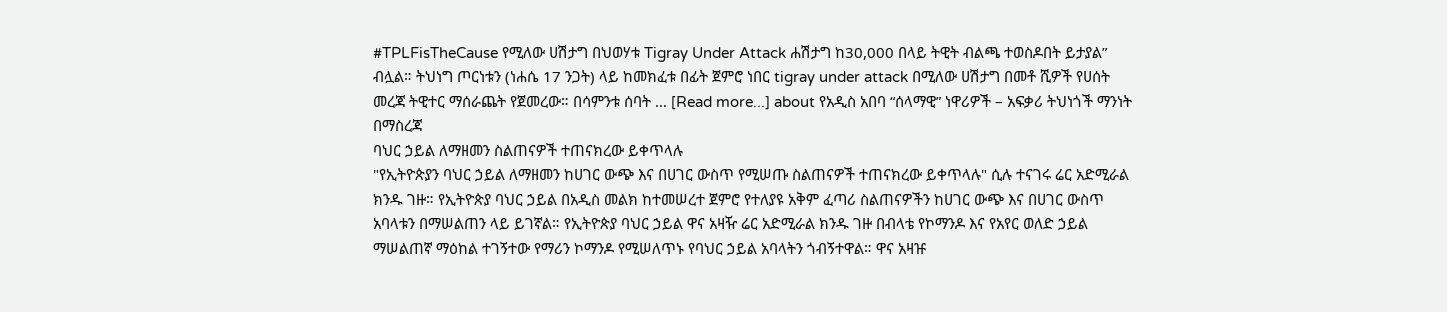#TPLFisTheCause የሚለው ሀሽታግ በህወሃቱ Tigray Under Attack ሐሽታግ ከ30,000 በላይ ትዊት ብልጫ ተወስዶበት ይታያል” ብሏል። ትህነግ ጦርነቱን (ነሐሴ 17 ንጋት) ላይ ከመክፈቱ በፊት ጀምሮ ነበር tigray under attack በሚለው ሀሽታግ በመቶ ሺዎች የሀሰት መረጃ ትዊተር ማሰራጨት የጀመረው። በሳምንቱ ሰባት … [Read more...] about የአዲስ አበባ “ሰላማዊ” ነዋሪዎች – አፍቃሪ ትህነጎች ማንነት በማስረጃ
ባህር ኃይል ለማዘመን ስልጠናዎች ተጠናክረው ይቀጥላሉ
"የኢትዮጵያን ባህር ኃይል ለማዘመን ከሀገር ውጭ እና በሀገር ውስጥ የሚሠጡ ስልጠናዎች ተጠናክረው ይቀጥላሉ" ሲሉ ተናገሩ ሬር አድሚራል ክንዱ ገዙ። የኢትዮጵያ ባህር ኃይል በአዲስ መልክ ከተመሠረተ ጀምሮ የተለያዩ አቅም ፈጣሪ ስልጠናዎችን ከሀገር ውጭ እና በሀገር ውስጥ አባላቱን በማሠልጠን ላይ ይገኛል። የኢትዮጵያ ባህር ኃይል ዋና አዛዥ ሬር አድሚራል ክንዱ ገዙ በብላቴ የኮማንዶ እና የአየር ወለድ ኃይል ማሠልጠኛ ማዕከል ተገኝተው የማሪን ኮማንዶ የሚሠለጥኑ የባህር ኃይል አባላትን ጎብኝተዋል። ዋና አዛዡ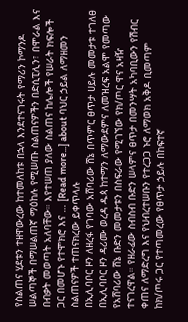የስልጠና ሂደቱን ተዘዋውረው ከተመለከቱ በኋላ እንደተናገሩት የማሪን ኮማንዶ ሠልጣኞች በማሠልጠኛ ማዕከሉ የሚሠጡ ስልጠናዎችን በድሲፒሊን፣ በሞራል እና በብቃት መወጣት አለባቸው። እየተሠጠ ያለው ስልጠና ከሌሎች የሠራት ክፍሎች ጋር በመሆኑ የተሞክሮ እና … [Read more...] about ባህር ኃይል ለማዘመን ስልጠናዎች ተጠናክረው ይቀጥላሉ
በኢሊባቦር ዞን ለዘረፋ የገባው አሸባሪው ሸኔ በጥምር ፀጥታ ሀይሉ መመታቱ ተገለፀ
በኢሊባቦር ዞን ዳሪሙ ወረዳ ዱጳ ከተማን ለማውደምና ለመዝረፍ አልሞ የመጣው የአሸባሪው ሸኔ ቡድን መመታቱን በስፍራው የሚገኘው የክ/ጦር ዋና አዛዥ ተናገረዋል። የዘራፊው ስብስብ ቡድን ሠላምና ፀጥታ በመንሣት አካባቢውን የሽብር ቀጠና ለማድረግ እና የህብረተሠቡን የተረጋጋ ኑሮ ለማወክ አቅዶ ቢመጣም ከክ/ጦሩ ጋር የተጣመረው የፀጥታ ኃይሉ በከፍተኛ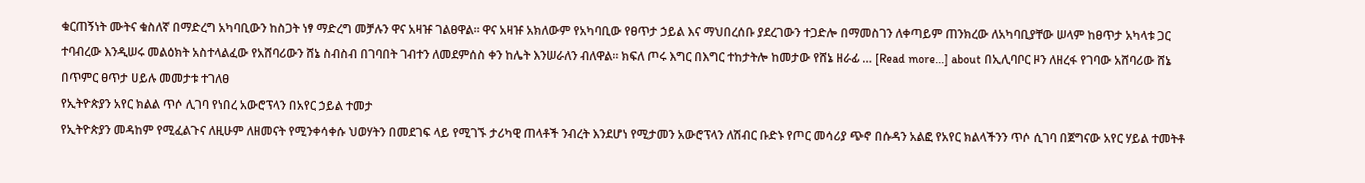ቁርጠኝነት ሙትና ቁስለኛ በማድረግ አካባቢውን ከስጋት ነፃ ማድረግ መቻሉን ዋና አዛዡ ገልፀዋል። ዋና አዛዡ አክለውም የአካባቢው የፀጥታ ኃይል እና ማህበረሰቡ ያደረገውን ተጋድሎ በማመስገን ለቀጣይም ጠንክረው ለአካባቢያቸው ሠላም ከፀጥታ አካላቱ ጋር ተባብረው እንዲሠሩ መልዕክት አስተላልፈው የአሸባሪውን ሸኔ ስብስብ በገባበት ገብተን ለመደምሰስ ቀን ከሌት እንሠራለን ብለዋል። ክፍለ ጦሩ እግር በእግር ተከታትሎ ከመታው የሸኔ ዘራፊ … [Read more...] about በኢሊባቦር ዞን ለዘረፋ የገባው አሸባሪው ሸኔ በጥምር ፀጥታ ሀይሉ መመታቱ ተገለፀ
የኢትዮጵያን አየር ክልል ጥሶ ሊገባ የነበረ አውሮፕላን በአየር ኃይል ተመታ
የኢትዮጵያን መዳከም የሚፈልጉና ለዚሁም ለዘመናት የሚንቀሳቀሱ ህወሃትን በመደገፍ ላይ የሚገኙ ታሪካዊ ጠላቶች ንብረት እንደሆነ የሚታመን አውሮፕላን ለሽብር ቡድኑ የጦር መሳሪያ ጭኖ በሱዳን አልፎ የአየር ክልላችንን ጥሶ ሲገባ በጀግናው አየር ሃይል ተመትቶ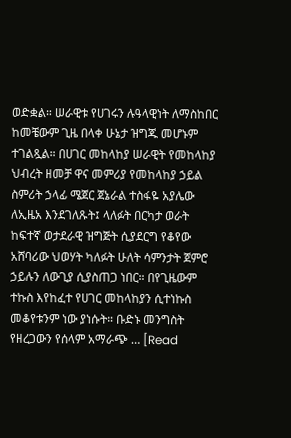ወድቋል። ሠራዊቱ የሀገሩን ሉዓላዊነት ለማስከበር ከመቼውም ጊዜ በላቀ ሁኔታ ዝግጁ መሆኑም ተገልጿል። በሀገር መከላከያ ሠራዊት የመከላከያ ህብረት ዘመቻ ዋና መምሪያ የመከላከያ ኃይል ስምሪት ኃላፊ ሜጀር ጀኔራል ተስፋዬ አያሌው ለኢዜአ እንደገለጹት፤ ላለፉት በርካታ ወራት ከፍተኛ ወታደራዊ ዝግጅት ሲያደርግ የቆየው አሸባሪው ህወሃት ካለፉት ሁለት ሳምንታት ጀምሮ ኃይሉን ለውጊያ ሲያስጠጋ ነበር። በየጊዜውም ተኩስ እየከፈተ የሀገር መከላከያን ሲተነኩስ መቆየቱንም ነው ያነሱት። ቡድኑ መንግስት የዘረጋውን የሰላም አማራጭ … [Read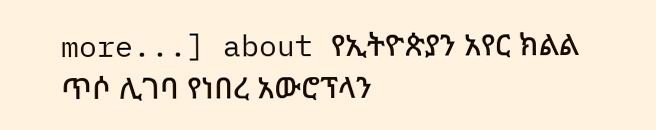more...] about የኢትዮጵያን አየር ክልል ጥሶ ሊገባ የነበረ አውሮፕላን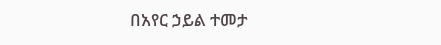በአየር ኃይል ተመታ